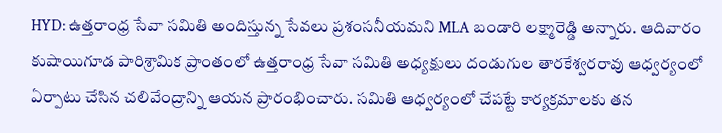HYD: ఉత్తరాంధ్ర సేవా సమితి అందిస్తున్న సేవలు ప్రశంసనీయమని MLA బండారి లక్ష్మారెడ్డి అన్నారు. ఆదివారం కుషాయిగూడ పారిశ్రామిక ప్రాంతంలో ఉత్తరాంధ్ర సేవా సమితి అధ్యక్షులు దండుగుల తారకేశ్వరరావు ఆధ్వర్యంలో ఏర్పాటు చేసిన చలివేంద్రాన్ని ఆయన ప్రారంభించారు. సమితి ఆధ్వర్యంలో చేపట్టే కార్యక్రమాలకు తన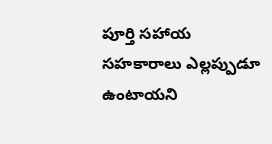పూర్తి సహాయ సహకారాలు ఎల్లప్పుడూ ఉంటాయని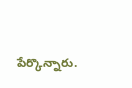పేర్కొన్నారు.